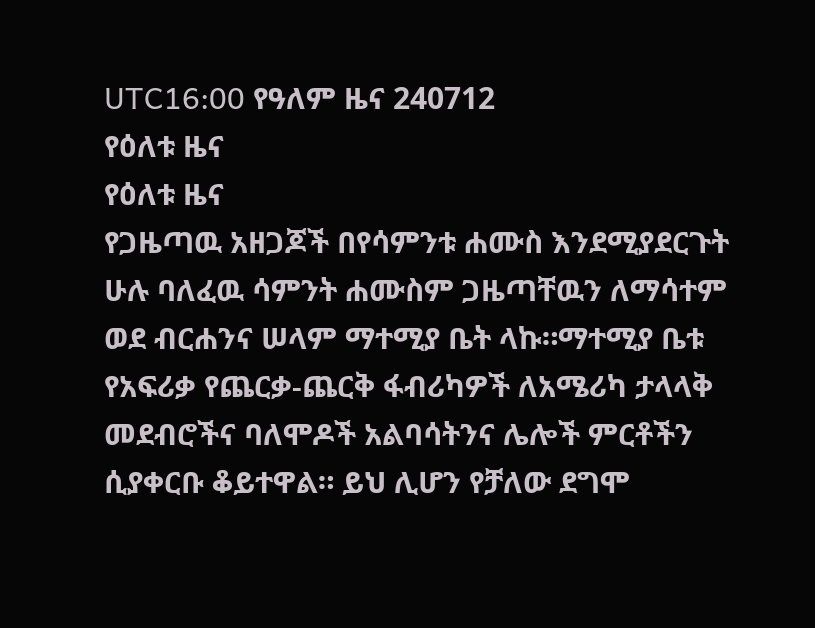UTC16:00 የዓለም ዜና 240712
የዕለቱ ዜና
የዕለቱ ዜና
የጋዜጣዉ አዘጋጆች በየሳምንቱ ሐሙስ እንደሚያደርጉት ሁሉ ባለፈዉ ሳምንት ሐሙስም ጋዜጣቸዉን ለማሳተም ወደ ብርሐንና ሠላም ማተሚያ ቤት ላኩ።ማተሚያ ቤቱ
የአፍሪቃ የጨርቃ-ጨርቅ ፋብሪካዎች ለአሜሪካ ታላላቅ መደብሮችና ባለሞዶች አልባሳትንና ሌሎች ምርቶችን ሲያቀርቡ ቆይተዋል። ይህ ሊሆን የቻለው ደግሞ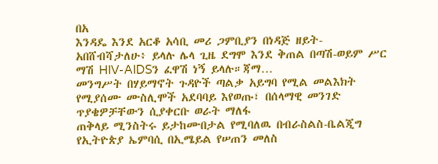በአ
እንዳዴ እንደ አርቆ አሳቢ መሪ ጋምቢያን በነዳጅ ዘይት-አበሸብሻታለሁ፥ ይላሉ ሌላ ጊዜ ደግሞ እንደ ቅጠል በጣሽ-ወይም ሥር ማሽ HIV-AIDSን ፈዋሽ ነኝ ይላሉ።ጃማ…
መንግሥት በሃይማኖት ጉዳዮች ጣልቃ አይግባ የሚል መልእክት የሚያሰሙ ሙስሊሞች አደባባይ እየወጡ፣ በሰላማዊ መንገድ ጥያቄዎቻቸውን ሲያቀርቡ ወራት ማለፋ
ጠቅላይ ሚንስትሩ ይታከሙበታል የሚባለዉ በብራስልስ-ቤልጂግ የኢትዮጵያ ኤምባሲ በኢሜይል የሠጠን መለስ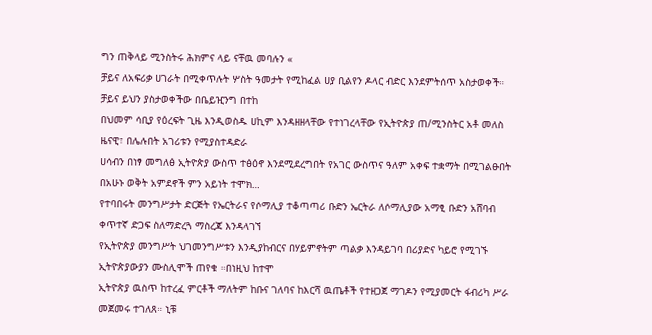ግን ጠቅላይ ሚንስትሩ ሕክምና ላይ ናቸዉ መባሉን «
ቻይና ለአፍሪቃ ሀገራት በሚቀጥሉት ሦስት ዓመታት የሚከፈል ሀያ ቢልየን ዶላር ብድር እንደምትሰጥ አስታወቀች። ቻይና ይህን ያስታወቀችው በቤይዢንግ በተከ
በህመም ሳቢያ የዕረፍት ጊዜ እንዲወስዱ ሀኪም እንዳዘዘላቸው የተነገረላቸው የኢትዮጵያ ጠ/ሚንስትር አቶ መለስ ዜናዊ፣ በሌሉበት አገሪቱን የሚያስተዳድራ
ሀሳብን በነፃ መግለፅ ኢትዮጵያ ውስጥ ተፅዕኖ እንደሚደረግበት የአገር ውስጥና ዓለም አቀፍ ተቋማት በሚገልፁበት በአሁኑ ወቅት አምደኖች ምን አይነት ተሞክ…
የተባበሩት መንግሥታት ድርጅት የኤርትራና የሶማሊያ ተቆጣጣሪ ቡድን ኤርትራ ለሶማሊያው አማፂ ቡድን አሸባብ ቀጥተኛ ድጋፍ ስለማድረጓ ማስረጃ እንዳላገኘ
የኢትዮጵያ መንግሥት ህገመንግሥቱን እንዲያከብርና በሃይምኖትም ጣልቃ እንዳይገባ በሪያድና ካይሮ የሚገኙ ኢትዮጵያውያን ሙስሊሞች ጠየቁ ።በነዚህ ከተሞ
ኢትዮጵያ ዉስጥ ከተረፈ ምርቶች ማለትም ከቡና ገለባና ከእርሻ ዉጤቶች የተዘጋጀ ማገዶን የሚያመርት ፋብሪካ ሥራ መጀመሩ ተገለጸ። ኒቹ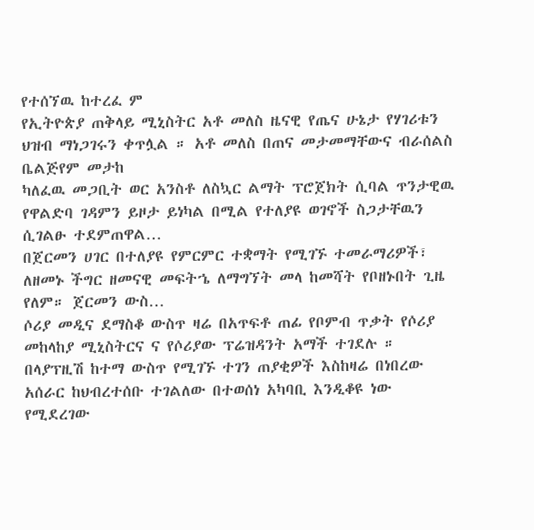የተሰኘዉ ከተረፈ ም
የኢትዮጵያ ጠቅላይ ሚኒስትር አቶ መለስ ዜናዊ የጤና ሁኔታ የሃገሪቱን ህዝብ ማነጋገሩን ቀጥሏል ። አቶ መለስ በጠና መታመማቸውና ብራሰልስ ቤልጅየም መታከ
ካለፈዉ መጋቢት ወር አንስቶ ለስኳር ልማት ፕሮጀክት ሲባል ጥንታዊዉ የዋልድባ ገዳምን ይዞታ ይነካል በሚል የተለያዩ ወገኖች ስጋታቸዉን ሲገልፁ ተደምጠዋል…
በጀርመን ሀገር በተለያዩ የምርምር ተቋማት የሚገኙ ተመራማሪዎች፣ ለዘመኑ ችግር ዘመናዊ መፍትኄ ለማግኘት መላ ከመሻት የቦዘኑበት ጊዜ የለም። ጀርመን ውስ…
ሶሪያ መዲና ደማስቆ ውስጥ ዛሬ በአጥፍቶ ጠፊ የቦምብ ጥቃት የሶሪያ መከላከያ ሚኒስትርና ና የሶሪያው ፕሬዝዳንት አማች ተገደሉ ።
በላያፕዚሽ ከተማ ውስጥ የሚገኙ ተገን ጠያቂዎች እስከዛሬ በነበረው አሰራር ከህብረተሰቡ ተገልለው በተወሰነ አካባቢ እንዲቆዩ ነው የሚደረገው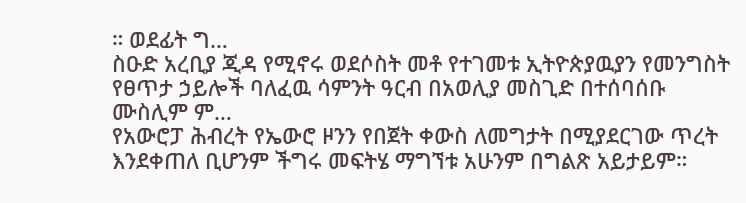። ወደፊት ግ…
ስዑድ አረቢያ ጂዳ የሚኖሩ ወደሶስት መቶ የተገመቱ ኢትዮጵያዉያን የመንግስት የፀጥታ ኃይሎች ባለፈዉ ሳምንት ዓርብ በአወሊያ መስጊድ በተሰባሰቡ ሙስሊም ም…
የአውሮፓ ሕብረት የኤውሮ ዞንን የበጀት ቀውስ ለመግታት በሚያደርገው ጥረት እንደቀጠለ ቢሆንም ችግሩ መፍትሄ ማግኘቱ አሁንም በግልጽ አይታይም።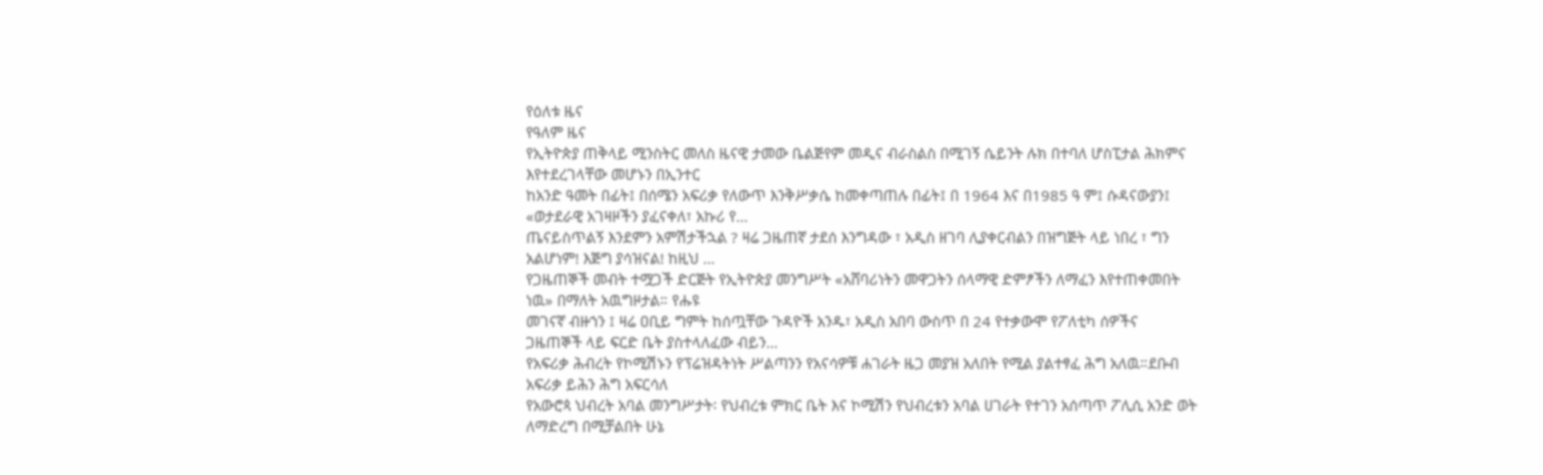የዕለቱ ዜና
የዓለም ዜና
የኢትዮጵያ ጠቅላይ ሚንስትር መለስ ዜናዊ ታመው ቤልጅየም መዲና ብራስልስ በሚገኝ ሴይንት ሉክ በተባለ ሆስፒታል ሕክምና እየተደረገላቸው መሆኑን በኢንተር
ከአንድ ዓመት በፊት፤ በሰሜን አፍሪቃ የለውጥ እንቅሥቃሴ ከመቀጣጠሉ በፊት፤ በ 1964 እና በ1985 ዓ ም፤ ሱዳናውያን፤ «ወታደራዊ አገዛዞችን ያፈናቀለ፣ አኩሪ የ…
ጤናይስጥልኝ እንደምን አምሽታችኋል ? ዛሬ ጋዜጠኛ ታደሰ እንግዳው ፣ አዲስ ዘገባ ሊያቀርብልን በዝግጅት ላይ ነበረ ፣ ግን አልሆነም! እጅግ ያሳዝናል! ከዚህ …
የጋዜጠኞች መብት ተሟጋች ድርጅት የኢትዮጵያ መንግሥት «አሸባሪነትን መዋጋትን ሰላማዊ ድምፆችን ለማፈን እየተጠቀመበት ነዉ» በማለት አዉግዞታል። የሑዩ
መገናኛ ብዙኀን ፤ ዛሬ ዐቢይ ግምት ከሰጧቸው ጉዳዮች አንዱ፣ አዲስ አበባ ውስጥ በ 24 የተቃውሞ የፖለቲካ ሰዎችና ጋዜጠኞች ላይ ፍርድ ቤት ያስተላለፈው ብይን…
የአፍሪቃ ሕብረት የኮሚሽኑን የፕሬዝዳትነት ሥልጣንን የአናሳዎቹ ሐገራት ዜጋ መያዝ አለበት የሚል ያልተፃፈ ሕግ አለዉ።ደቡብ አፍሪቃ ይሕን ሕግ አፍርሳለ
የአውሮጳ ህብረት አባል መንግሥታት፡ የህብረቱ ምክር ቤት እና ኮሚሽን የህብረቱን አባል ሀገራት የተገን አሰጣጥ ፖሊሲ አንድ ወት ለማድረግ በሚቻልበት ሁኔ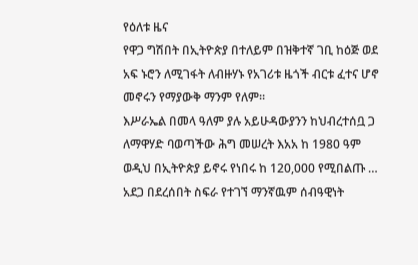የዕለቱ ዜና
የዋጋ ግሽበት በኢትዮጵያ በተለይም በዝቅተኛ ገቢ ከዕጅ ወደ አፍ ኑሮን ለሚገፋት ለብዙሃኑ የአገሪቱ ዜጎች ብርቱ ፈተና ሆኖ መኖሩን የማያውቅ ማንም የለም።
እሥራኤል በመላ ዓለም ያሉ አይሁዳውያንን ከህብረተሰቧ ጋ ለማዋሃድ ባወጣችው ሕግ መሠረት እአአ ከ 1980 ዓም ወዲህ በኢትዮጵያ ይኖሩ የነበሩ ከ 120,000 የሚበልጡ …
አደጋ በደረሰበት ስፍራ የተገኘ ማንኛዉም ሰብዓዊነት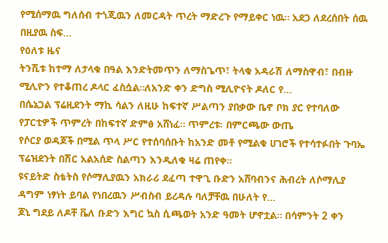የሚሰማዉ ግለሰብ ተጎጂዉን ለመርዳት ጥረት ማድረጉ የማይቀር ነዉ። አደጋ ለደረሰበት ሰዉ በዚያዉ ስፍ…
የዕለቱ ዜና
ትንሺቱ ከተማ ለታላቁ በዓል እንድትመጥን ለማስጌጥ፣ ትላቁ አዳራሽ ለማስዋብ፣ በብዙ ሚሊዮን የተቆጠረ ዶላር ፈስሷል።ለአንድ ቀን ድግስ ሚሊዮናት ዶለር የ…
በሴኔጋል ፕሬዚደንት ማኪ ሳልን ለዚሁ ከፍተኛ ሥልጣን ያበቃው ቤኖ ቦክ ያር የተባለው የፓርቲዎች ጥምረት በከፍተኛ ድምፅ አሸነፈ። ጥምረቱ፡ በምርጫው ውጤ
የሶርያ ወዳጆች በሚል ጥላ ሥር የተሰባሰቡት ከአንድ መቶ የሚልቁ ሀገሮች የተሳተፉበት ጉባኤ ፕሬዝደንት በሽር አልአሰድ ስልጣን እንዲለቁ ዛሬ ጠየቀ።
ዩናይትድ ስቴትስ የሶማሊያዉን አክራሪ ደፈጣ ተዋጊ ቡድን አሸባብንና ሕብረት ለሶማሊያ ዳግም ነፃነት ይባል የነበረዉን ሥብስብ ይረዳሉ ባለቻቸዉ በሁለት የ…
ጆኒ ግደይ ለዶቸ ቬለ ቡድን እግር ኳስ ሲጫወት አንድ ዓመት ሆኖቷል። በሳምንት 2 ቀን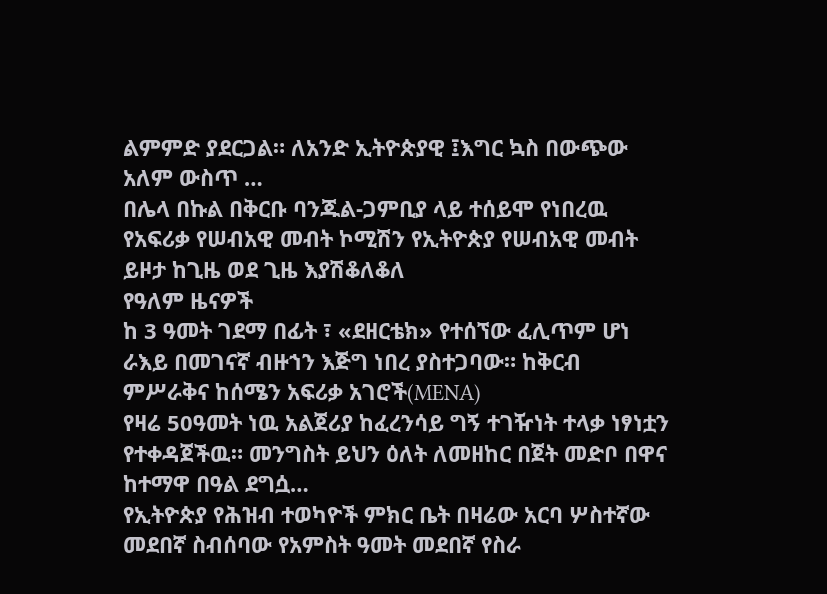ልምምድ ያደርጋል። ለአንድ ኢትዮጵያዊ ፤እግር ኳስ በውጭው አለም ውስጥ …
በሌላ በኩል በቅርቡ ባንጁል-ጋምቢያ ላይ ተሰይሞ የነበረዉ የአፍሪቃ የሠብአዊ መብት ኮሚሽን የኢትዮጵያ የሠብአዊ መብት ይዞታ ከጊዜ ወደ ጊዜ እያሽቆለቆለ
የዓለም ዜናዎች
ከ 3 ዓመት ገደማ በፊት ፣ «ደዘርቴክ» የተሰኘው ፈሊጥም ሆነ ራእይ በመገናኛ ብዙኀን እጅግ ነበረ ያስተጋባው። ከቅርብ ምሥራቅና ከሰሜን አፍሪቃ አገሮች(MENA)
የዛሬ 50ዓመት ነዉ አልጀሪያ ከፈረንሳይ ግኝ ተገዥነት ተላቃ ነፃነቷን የተቀዳጀችዉ። መንግስት ይህን ዕለት ለመዘከር በጀት መድቦ በዋና ከተማዋ በዓል ደግሷ…
የኢትዮጵያ የሕዝብ ተወካዮች ምክር ቤት በዛሬው አርባ ሦስተኛው መደበኛ ስብሰባው የአምስት ዓመት መደበኛ የስራ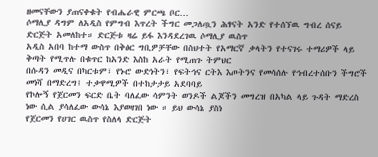ዘመናቸውን ያጠናቀቁት የብሔራዊ ምርጫ ቦር…
ሶማሊያ ዳግም ለአዲስ የምግብ እጥረት ችግር መጋለጧን ሕፃናት አንድ የተሰኘዉ ግብረ ሰናይ ድርጅት አመለከተ። ድርጅቱ ዛሬ ይፋ እንዳደረገዉ ሶማሊያ ዉስጥ
አዲስ አበባ ከተማ ውስጥ በቅፅር ግቢዎቻቸው በስህተት የአማርኛ ቃላትን የተናገሩ ተማሪዎች ላይ ቅጣት የሚጥሉ በቁጥር ከአንድ እስከ አራት የሚጠጉ ትምህር
በሱዳን መዲና በካርቱም፣ የኑሮ ውድነትን፣ የፍትኅና ርትእ እጦትንና የመሳሰሉ የኅብረተሰቡን ችግሮች መነሻ በማድረግ፤ ተቃዋሚዎች በተከታታይ አደባባይ
የኮሎኝ የጀርመን ፍርድ ቤት ባለፈው ሳምንት ወንዶች ልጆችን መግረዝ በአካል ላይ ጉዳት ማድረስ ነው ሲል ያሳለፈው ውሳኔ እያወዛገበ ነው ። ይህ ውሳኔ ያስነ
የጀርመን የሀገር ዉስጥ የስለላ ድርጅት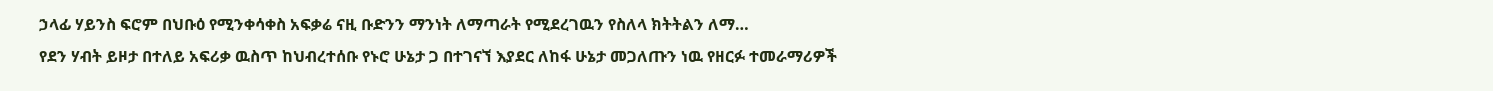ኃላፊ ሃይንስ ፍሮም በህቡዕ የሚንቀሳቀስ አፍቃሬ ናዚ ቡድንን ማንነት ለማጣራት የሚደረገዉን የስለላ ክትትልን ለማ…
የደን ሃብት ይዞታ በተለይ አፍሪቃ ዉስጥ ከህብረተሰቡ የኑሮ ሁኔታ ጋ በተገናኘ እያደር ለከፋ ሁኔታ መጋለጡን ነዉ የዘርፉ ተመራማሪዎች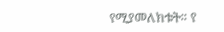የሚያመለክቱት። የ